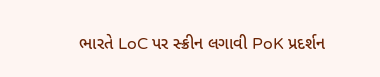ભારતે LoC પર સ્ક્રીન લગાવી PoK પ્રદર્શન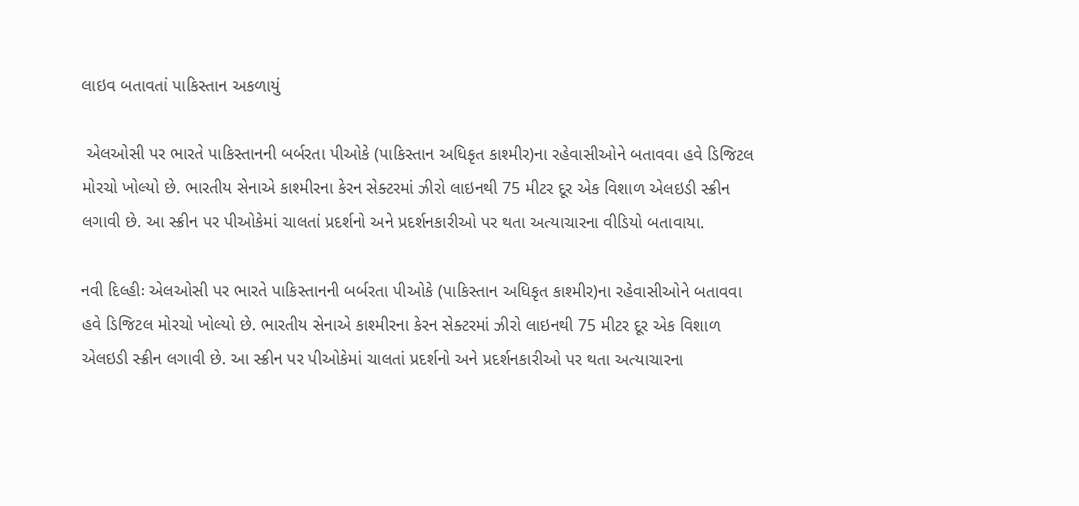લાઇવ બતાવતાં પાકિસ્તાન અકળાયું

 એલઓસી પર ભારતે પાકિસ્તાનની બર્બરતા પીઓકે (પાકિસ્તાન અધિકૃત કાશ્મીર)ના રહેવાસીઓને બતાવવા હવે ડિજિટલ મોરચો ખોલ્યો છે. ભારતીય સેનાએ કાશ્મીરના કેરન સેક્ટરમાં ઝીરો લાઇનથી 75 મીટર દૂર એક વિશાળ એલઇડી સ્ક્રીન લગાવી છે. આ સ્ક્રીન પર પીઓકેમાં ચાલતાં પ્રદર્શનો અને પ્રદર્શનકારીઓ પર થતા અત્યાચારના વીડિયો બતાવાયા.

નવી દિલ્હીઃ એલઓસી પર ભારતે પાકિસ્તાનની બર્બરતા પીઓકે (પાકિસ્તાન અધિકૃત કાશ્મીર)ના રહેવાસીઓને બતાવવા હવે ડિજિટલ મોરચો ખોલ્યો છે. ભારતીય સેનાએ કાશ્મીરના કેરન સેક્ટરમાં ઝીરો લાઇનથી 75 મીટર દૂર એક વિશાળ એલઇડી સ્ક્રીન લગાવી છે. આ સ્ક્રીન પર પીઓકેમાં ચાલતાં પ્રદર્શનો અને પ્રદર્શનકારીઓ પર થતા અત્યાચારના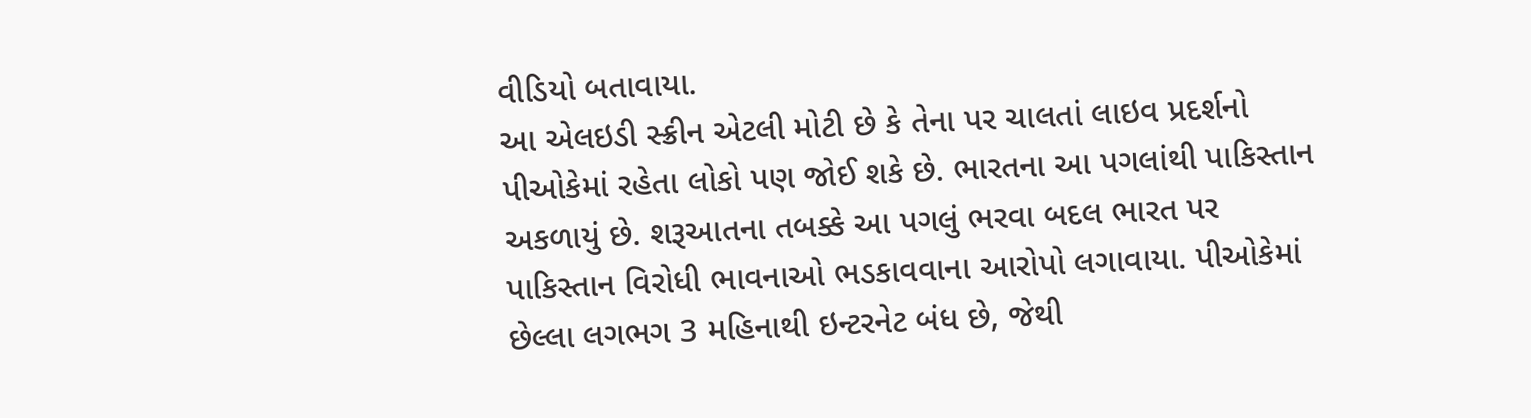વીડિયો બતાવાયા.
આ એલઇડી સ્ક્રીન એટલી મોટી છે કે તેના પર ચાલતાં લાઇવ પ્રદર્શનો પીઓકેમાં રહેતા લોકો પણ જોઈ શકે છે. ભારતના આ પગલાંથી પાકિસ્તાન અકળાયું છે. શરૂઆતના તબક્કે આ પગલું ભરવા બદલ ભારત પર પાકિસ્તાન વિરોધી ભાવનાઓ ભડકાવવાના આરોપો લગાવાયા. પીઓકેમાં છેલ્લા લગભગ 3 મહિનાથી ઇન્ટરનેટ બંધ છે, જેથી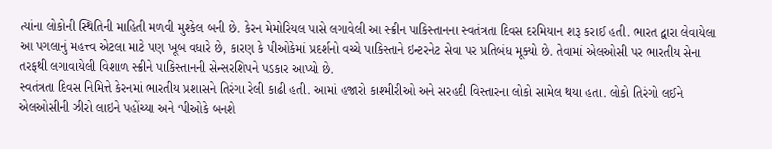ત્યાંના લોકોની સ્થિતિની માહિતી મળવી મુશ્કેલ બની છે. કેરન મેમોરિયલ પાસે લગાવેલી આ સ્ક્રીન પાકિસ્તાનના સ્વતંત્રતા દિવસ દરમિયાન શરૂ કરાઈ હતી. ભારત દ્વારા લેવાયેલા આ પગલાનું મહત્ત્વ એટલા માટે પણ ખૂબ વધારે છે, કારણ કે પીઓકેમાં પ્રદર્શનો વચ્ચે પાકિસ્તાને ઇન્ટરનેટ સેવા પર પ્રતિબંધ મૂક્યો છે. તેવામાં એલઓસી પર ભારતીય સેના તરફથી લગાવાયેલી વિશાળ સ્ક્રીને પાકિસ્તાનની સેન્સરશિપને પડકાર આપ્યો છે.
સ્વતંત્રતા દિવસ નિમિત્તે કેરનમાં ભારતીય પ્રશાસને તિરંગા રેલી કાઢી હતી. આમાં હજારો કાશ્મીરીઓ અને સરહદી વિસ્તારના લોકો સામેલ થયા હતા. લોકો તિરંગો લઈને એલઓસીની ઝીરો લાઇને પહોંચ્યા અને ‘પીઓકે બનશે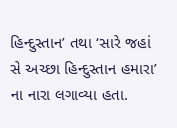હિન્દુસ્તાન’ તથા ‘સારે જહાં સે અચ્છા હિન્દુસ્તાન હમારા’ ના નારા લગાવ્યા હતા.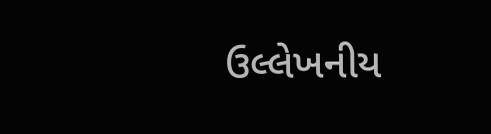ઉલ્લેખનીય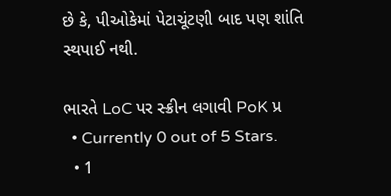છે કે, પીઓકેમાં પેટાચૂંટણી બાદ પણ શાંતિ સ્થપાઈ નથી.

ભારતે LoC પર સ્ક્રીન લગાવી PoK પ્ર
  • Currently 0 out of 5 Stars.
  • 1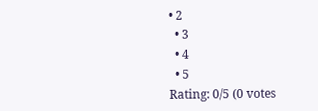• 2
  • 3
  • 4
  • 5
Rating: 0/5 (0 votes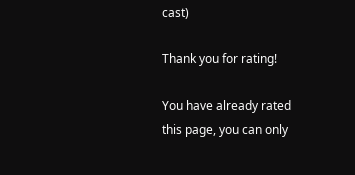cast)

Thank you for rating!

You have already rated this page, you can only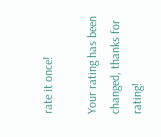rate it once!

Your rating has been changed, thanks for rating!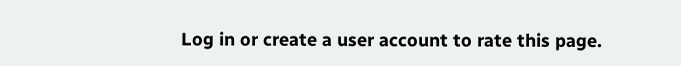Log in or create a user account to rate this page.